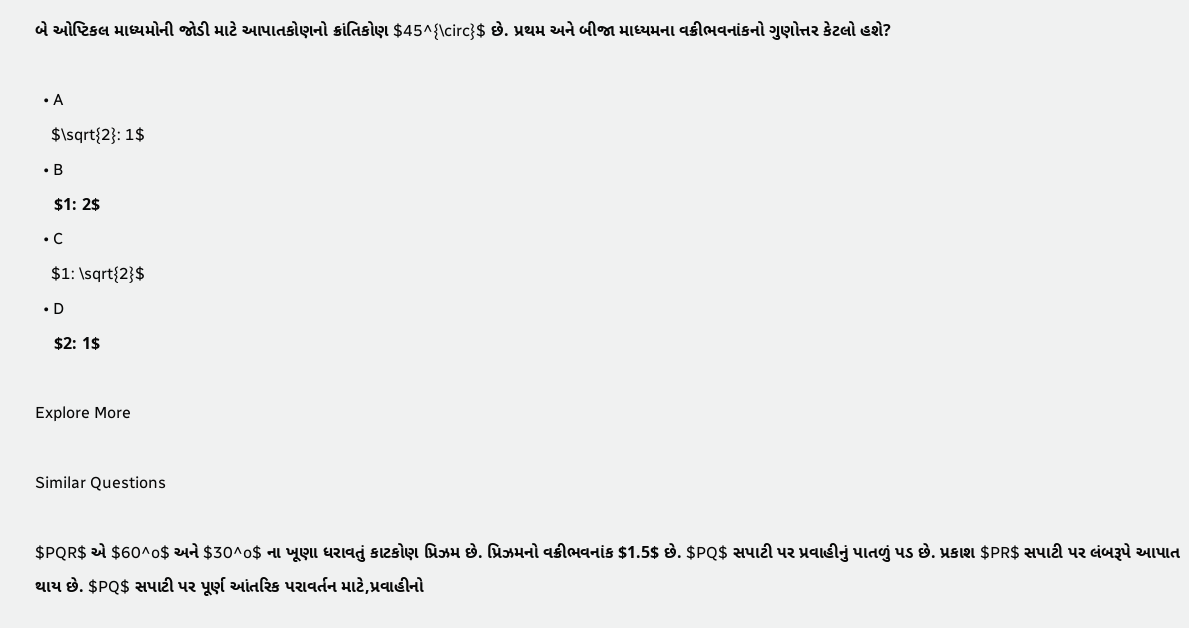બે ઓપ્ટિકલ માધ્યમોની જોડી માટે આપાતકોણનો ક્રાંતિકોણ $45^{\circ}$ છે. પ્રથમ અને બીજા માધ્યમના વક્રીભવનાંકનો ગુણોત્તર કેટલો હશે?

  • A
    $\sqrt{2}: 1$
  • B
    $1: 2$
  • C
    $1: \sqrt{2}$
  • D
    $2: 1$

Explore More

Similar Questions

$PQR$ એ $60^o$ અને $30^o$ ના ખૂણા ધરાવતું કાટકોણ પ્રિઝમ છે. પ્રિઝમનો વક્રીભવનાંક $1.5$ છે. $PQ$ સપાટી પર પ્રવાહીનું પાતળું પડ છે. પ્રકાશ $PR$ સપાટી પર લંબરૂપે આપાત થાય છે. $PQ$ સપાટી પર પૂર્ણ આંતરિક પરાવર્તન માટે,પ્રવાહીનો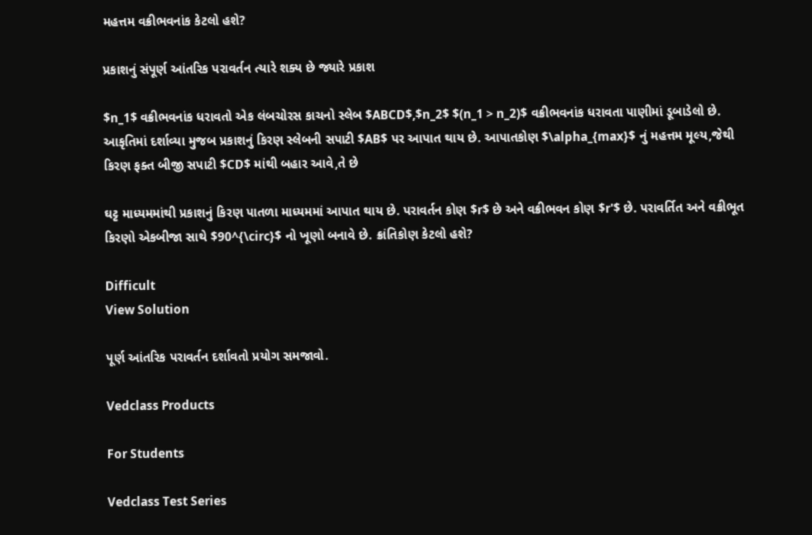મહત્તમ વક્રીભવનાંક કેટલો હશે?

પ્રકાશનું સંપૂર્ણ આંતરિક પરાવર્તન ત્યારે શક્ય છે જ્યારે પ્રકાશ

$n_1$ વક્રીભવનાંક ધરાવતો એક લંબચોરસ કાચનો સ્લેબ $ABCD$,$n_2$ $(n_1 > n_2)$ વક્રીભવનાંક ધરાવતા પાણીમાં ડૂબાડેલો છે. આકૃતિમાં દર્શાવ્યા મુજબ પ્રકાશનું કિરણ સ્લેબની સપાટી $AB$ પર આપાત થાય છે. આપાતકોણ $\alpha_{max}$ નું મહત્તમ મૂલ્ય,જેથી કિરણ ફક્ત બીજી સપાટી $CD$ માંથી બહાર આવે,તે છે

ઘટ્ટ માધ્યમમાંથી પ્રકાશનું કિરણ પાતળા માધ્યમમાં આપાત થાય છે. પરાવર્તન કોણ $r$ છે અને વક્રીભવન કોણ $r'$ છે. પરાવર્તિત અને વક્રીભૂત કિરણો એકબીજા સાથે $90^{\circ}$ નો ખૂણો બનાવે છે. ક્રાંતિકોણ કેટલો હશે?

Difficult
View Solution

પૂર્ણ આંતરિક પરાવર્તન દર્શાવતો પ્રયોગ સમજાવો.

Vedclass Products

For Students

Vedclass Test Series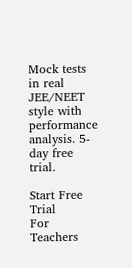Mock tests in real JEE/NEET style with performance analysis. 5-day free trial.

Start Free Trial
For Teachers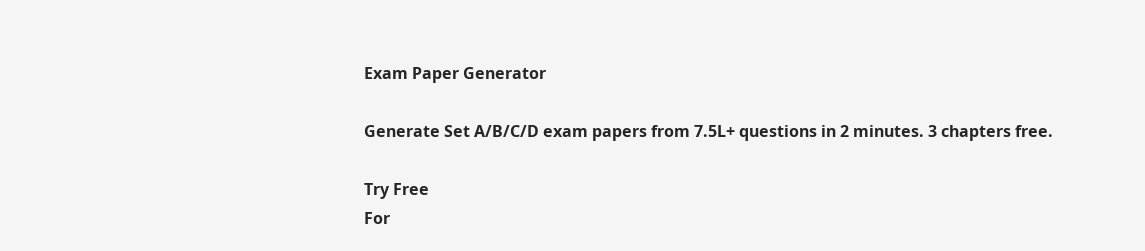Exam Paper Generator

Generate Set A/B/C/D exam papers from 7.5L+ questions in 2 minutes. 3 chapters free.

Try Free
For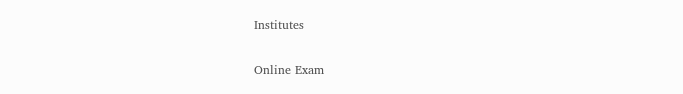Institutes

Online Exam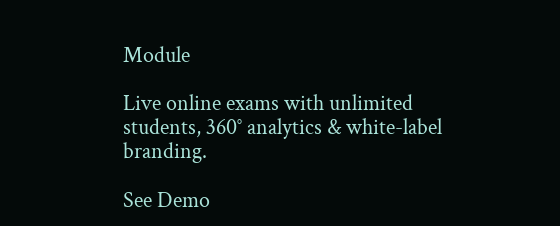Module

Live online exams with unlimited students, 360° analytics & white-label branding.

See Demo